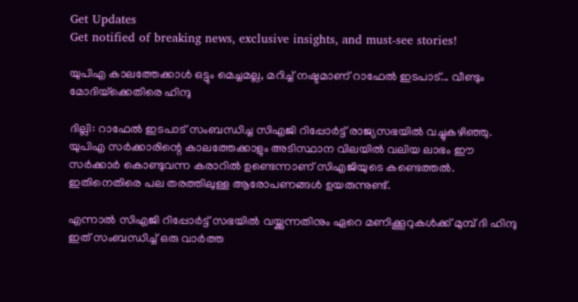Get Updates
Get notified of breaking news, exclusive insights, and must-see stories!

യുപിഎ കാലത്തേക്കാൾ ഒട്ടും മെച്ചമല്ല, മറിച്ച് നഷ്ടമാണ് റാഫേൽ ഇടപാട്... വീണ്ടും മോദിയ്‌ക്കെതിരെ ഹിന്ദു

ദില്ലി: റാഫേല്‍ ഇടപാട് സംബന്ധിച്ച സിഎജി റിപ്പോര്‍ട്ട് രാജ്യസഭയില്‍ വച്ചുകഴിഞ്ഞു. യുപിഎ സര്‍ക്കാരിന്റെ കാലത്തേക്കാളും അടിസ്ഥാന വിലയില്‍ വലിയ ലാഭം ഈ സര്‍ക്കാര്‍ കൊണ്ടുവന്ന കരാറില്‍ ഉണ്ടെന്നാണ് സിഎജിയുടെ കണ്ടെത്തല്‍. ഇതിനെതിരെ പല തരത്തിലുള്ള ആരോപണങ്ങള്‍ ഉയരുന്നുണ്ട്.

എന്നാല്‍ സിഎജി റിപ്പോര്‍ട്ട് സഭയില്‍ വയ്ക്കുന്നതിനും ഏറെ മണിക്കൂറുകള്‍ക്ക് മുമ്പ് ദി ഹിന്ദു ഇത് സംബന്ധിച്ച് ഒരു വാര്‍ത്ത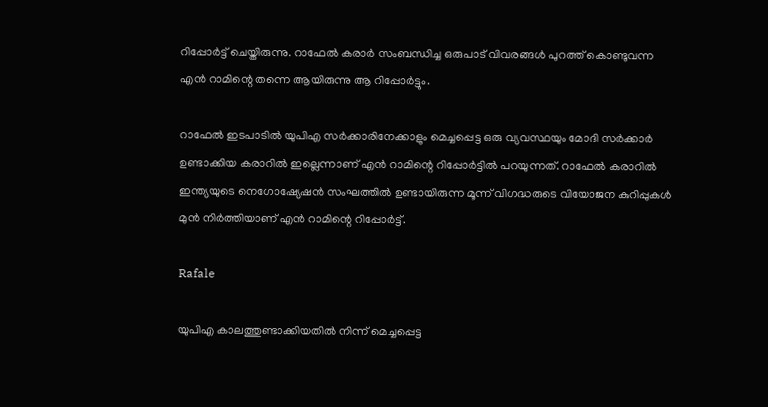റിപ്പോര്‍ട്ട് ചെയ്തിരുന്നു. റാഫേല്‍ കരാര്‍ സംബന്ധിച്ച ഒരുപാട് വിവരങ്ങള്‍ പുറത്ത് കൊണ്ടുവന്ന എന്‍ റാമിന്റെ തന്നെ ആയിരുന്നു ആ റിപ്പോര്‍ട്ടും.

റാഫേല്‍ ഇടപാടില്‍ യുപിഎ സര്‍ക്കാരിനേക്കാളും മെച്ചപ്പെട്ട ഒരു വ്യവസ്ഥയും മോദി സര്‍ക്കാര്‍ ഉണ്ടാക്കിയ കരാറില്‍ ഇല്ലെന്നാണ് എന്‍ റാമിന്റെ റിപ്പോര്‍ട്ടില്‍ പറയുന്നത്. റാഫേല്‍ കരാറില്‍ ഇന്ത്യയുടെ നെഗോഷ്യേഷന്‍ സംഘത്തില്‍ ഉണ്ടായിരുന്ന മൂന്ന് വിഗദ്ധരുടെ വിയോജന കുറിപ്പുകള്‍ മുന്‍ നിര്‍ത്തിയാണ് എന്‍ റാമിന്റെ റിപ്പോര്‍ട്ട്.

Rafale

യുപിഎ കാലത്തുണ്ടാക്കിയതില്‍ നിന്ന് മെച്ചപ്പെട്ട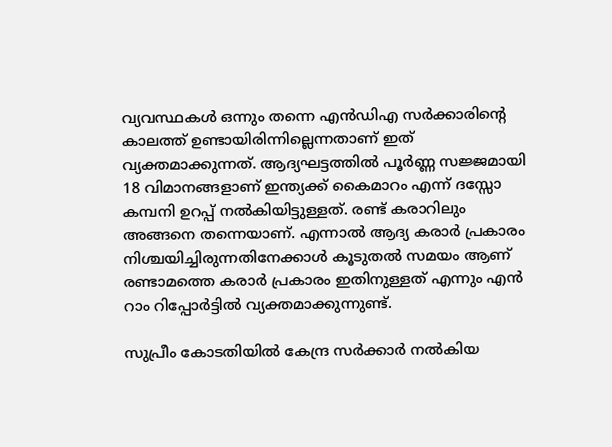വ്യവസ്ഥകള്‍ ഒന്നും തന്നെ എന്‍ഡിഎ സര്‍ക്കാരിന്റെ കാലത്ത് ഉണ്ടായിരിന്നില്ലെന്നതാണ് ഇത് വ്യക്തമാക്കുന്നത്. ആദ്യഘട്ടത്തില്‍ പൂര്‍ണ്ണ സജ്ജമായി 18 വിമാനങ്ങളാണ് ഇന്ത്യക്ക് കൈമാറം എന്ന് ദസ്സോ കമ്പനി ഉറപ്പ് നല്‍കിയിട്ടുള്ളത്. രണ്ട് കരാറിലും അങ്ങനെ തന്നെയാണ്. എന്നാല്‍ ആദ്യ കരാര്‍ പ്രകാരം നിശ്ചയിച്ചിരുന്നതിനേക്കാള്‍ കൂടുതല്‍ സമയം ആണ് രണ്ടാമത്തെ കരാര്‍ പ്രകാരം ഇതിനുള്ളത് എന്നും എന്‍ റാം റിപ്പോര്‍ട്ടില്‍ വ്യക്തമാക്കുന്നുണ്ട്.

സുപ്രീം കോടതിയില്‍ കേന്ദ്ര സര്‍ക്കാര്‍ നല്‍കിയ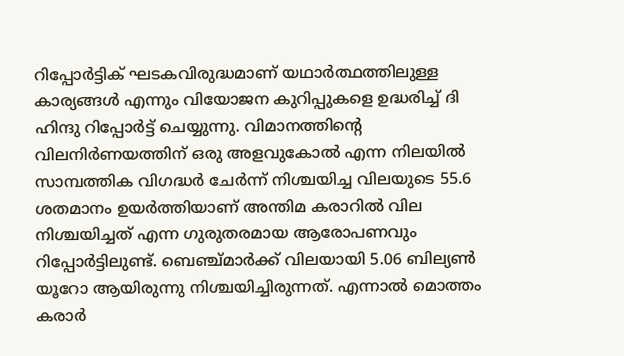റിപ്പോര്‍ട്ടിക് ഘടകവിരുദ്ധമാണ് യഥാര്‍ത്ഥത്തിലുള്ള കാര്യങ്ങള്‍ എന്നും വിയോജന കുറിപ്പുകളെ ഉദ്ധരിച്ച് ദി ഹിന്ദു റിപ്പോര്‍ട്ട് ചെയ്യുന്നു. വിമാനത്തിന്റെ വിലനിര്‍ണയത്തിന് ഒരു അളവുകോല്‍ എന്ന നിലയില്‍ സാമ്പത്തിക വിഗദ്ധര്‍ ചേര്‍ന്ന് നിശ്ചയിച്ച വിലയുടെ 55.6 ശതമാനം ഉയര്‍ത്തിയാണ് അന്തിമ കരാറില്‍ വില നിശ്ചയിച്ചത് എന്ന ഗുരുതരമായ ആരോപണവും റിപ്പോര്‍ട്ടിലുണ്ട്. ബെഞ്ച്മാര്‍ക്ക് വിലയായി 5.06 ബില്യണ്‍ യൂറോ ആയിരുന്നു നിശ്ചയിച്ചിരുന്നത്. എന്നാല്‍ മൊത്തം കരാര്‍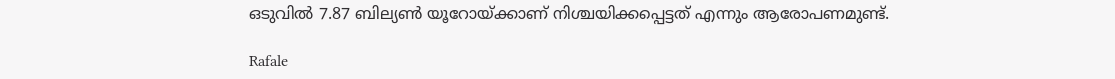ഒടുവില്‍ 7.87 ബില്യണ്‍ യൂറോയ്ക്കാണ് നിശ്ചയിക്കപ്പെട്ടത് എന്നും ആരോപണമുണ്ട്.

Rafale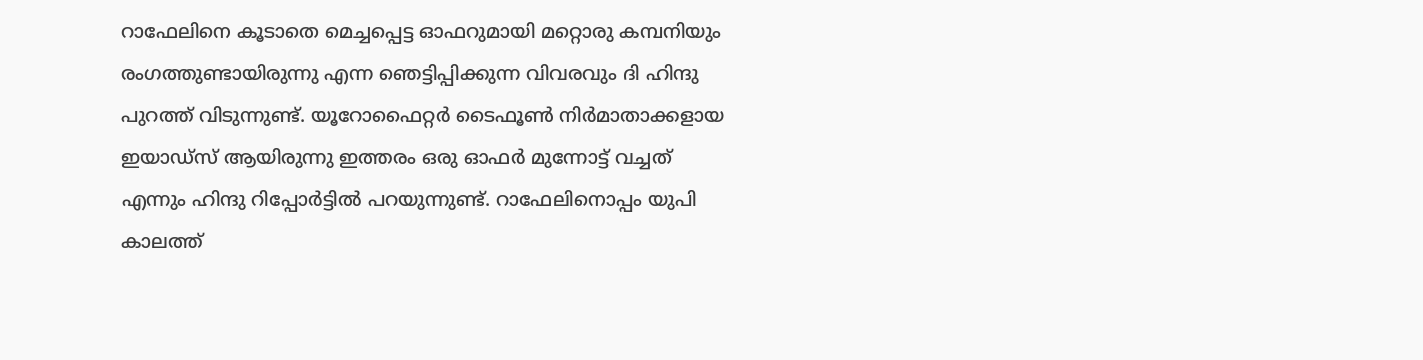റാഫേലിനെ കൂടാതെ മെച്ചപ്പെട്ട ഓഫറുമായി മറ്റൊരു കമ്പനിയും രംഗത്തുണ്ടായിരുന്നു എന്ന ഞെട്ടിപ്പിക്കുന്ന വിവരവും ദി ഹിന്ദു പുറത്ത് വിടുന്നുണ്ട്. യൂറോഫൈറ്റര്‍ ടൈഫൂണ്‍ നിര്‍മാതാക്കളായ ഇയാഡ്‌സ് ആയിരുന്നു ഇത്തരം ഒരു ഓഫര്‍ മുന്നോട്ട് വച്ചത് എന്നും ഹിന്ദു റിപ്പോര്‍ട്ടില്‍ പറയുന്നുണ്ട്. റാഫേലിനൊപ്പം യുപി കാലത്ത്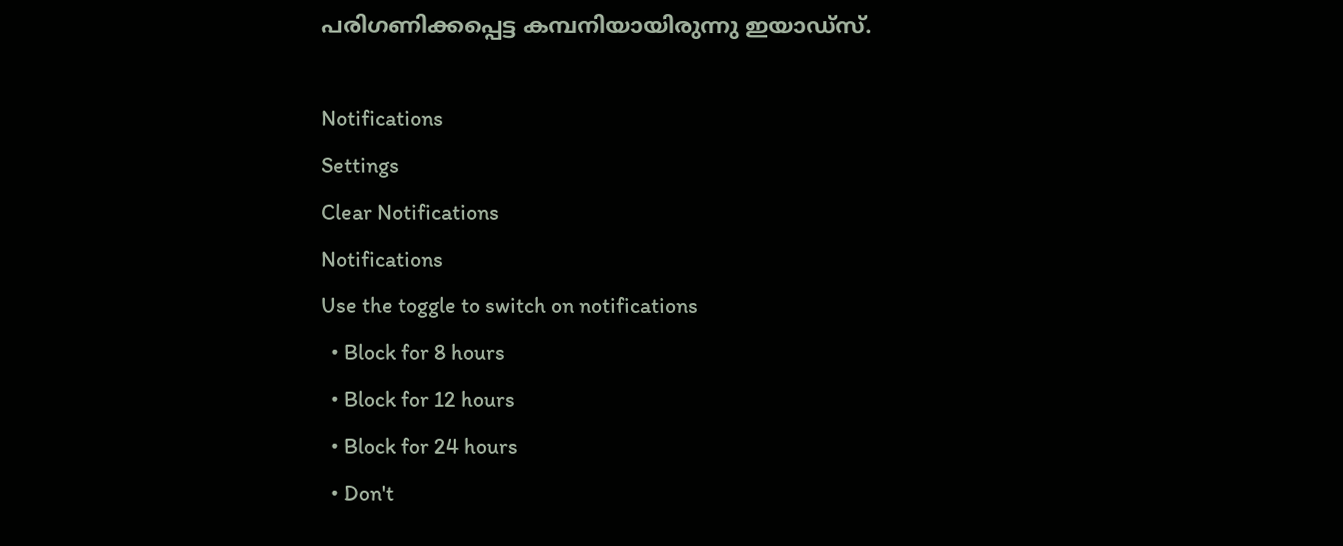പരിഗണിക്കപ്പെട്ട കമ്പനിയായിരുന്നു ഇയാഡ്‌സ്.

Notifications
Settings
Clear Notifications
Notifications
Use the toggle to switch on notifications
  • Block for 8 hours
  • Block for 12 hours
  • Block for 24 hours
  • Don't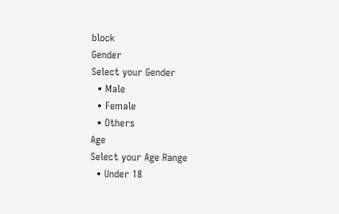block
Gender
Select your Gender
  • Male
  • Female
  • Others
Age
Select your Age Range
  • Under 18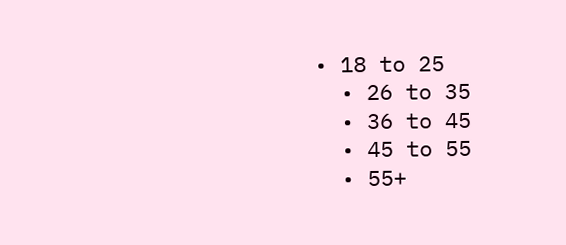• 18 to 25
  • 26 to 35
  • 36 to 45
  • 45 to 55
  • 55+